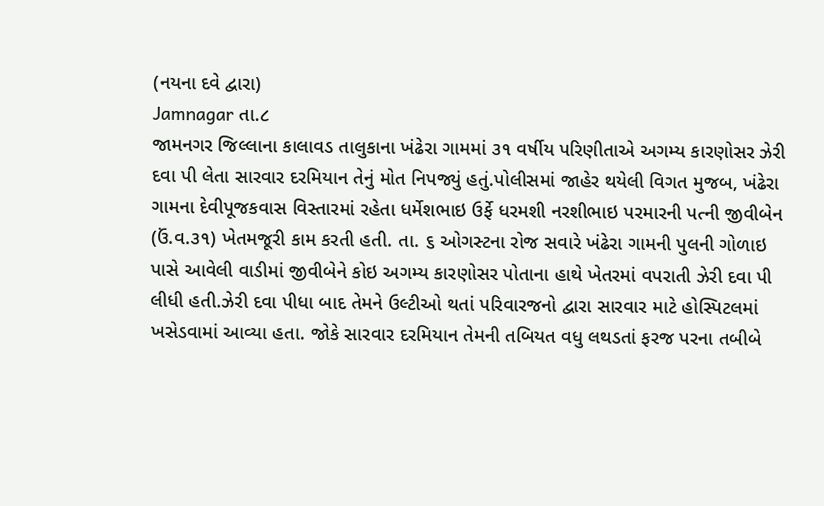(નયના દવે દ્વારા)
Jamnagar તા.૮
જામનગર જિલ્લાના કાલાવડ તાલુકાના ખંઢેરા ગામમાં ૩૧ વર્ષીય પરિણીતાએ અગમ્ય કારણોસર ઝેરી દવા પી લેતા સારવાર દરમિયાન તેનું મોત નિપજ્યું હતું.પોલીસમાં જાહેર થયેલી વિગત મુજબ, ખંઢેરા ગામના દેવીપૂજકવાસ વિસ્તારમાં રહેતા ધર્મેશભાઇ ઉર્ફે ધરમશી નરશીભાઇ પરમારની પત્ની જીવીબેન (ઉં.વ.૩૧) ખેતમજૂરી કામ કરતી હતી. તા. ૬ ઓગસ્ટના રોજ સવારે ખંઢેરા ગામની પુલની ગોળાઇ પાસે આવેલી વાડીમાં જીવીબેને કોઇ અગમ્ય કારણોસર પોતાના હાથે ખેતરમાં વપરાતી ઝેરી દવા પી લીધી હતી.ઝેરી દવા પીધા બાદ તેમને ઉલ્ટીઓ થતાં પરિવારજનો દ્વારા સારવાર માટે હોસ્પિટલમાં ખસેડવામાં આવ્યા હતા. જોકે સારવાર દરમિયાન તેમની તબિયત વધુ લથડતાં ફરજ પરના તબીબે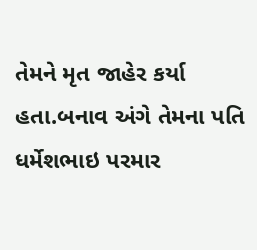તેમને મૃત જાહેર કર્યા હતા.બનાવ અંગે તેમના પતિ ધર્મેશભાઇ પરમાર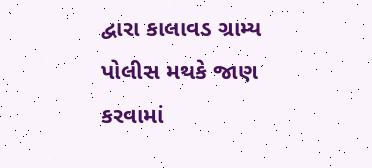દ્વારા કાલાવડ ગ્રામ્ય પોલીસ મથકે જાણ કરવામાં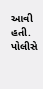આવી હતી. પોલીસે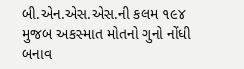બી.એન.એસ.એસ.ની કલમ ૧૯૪ મુજબ અકસ્માત મોતનો ગુનો નોંધી બનાવ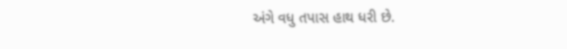અંગે વધુ તપાસ હાથ ધરી છે.